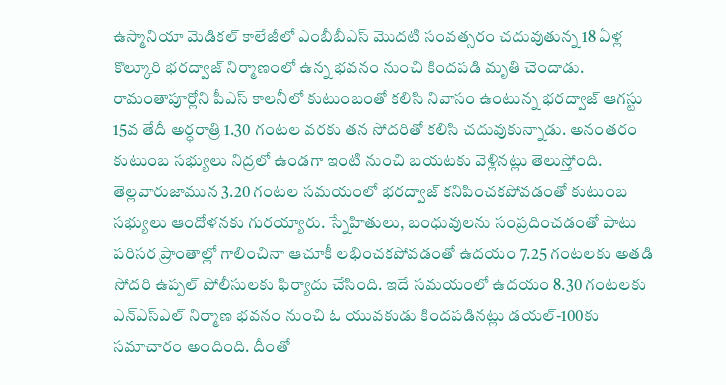ఉస్మానియా మెడికల్ కాలేజీలో ఎంబీబీఎస్ మొదటి సంవత్సరం చదువుతున్న 18 ఏళ్ల కొల్కూరి భరద్వాజ్ నిర్మాణంలో ఉన్న భవనం నుంచి కిందపడి మృతి చెందాడు. రామంతాపూర్లోని పీఎస్ కాలనీలో కుటుంబంతో కలిసి నివాసం ఉంటున్న భరద్వాజ్ ఆగస్టు 15వ తేదీ అర్ధరాత్రి 1.30 గంటల వరకు తన సోదరితో కలిసి చదువుకున్నాడు. అనంతరం కుటుంబ సభ్యులు నిద్రలో ఉండగా ఇంటి నుంచి బయటకు వెళ్లినట్లు తెలుస్తోంది. తెల్లవారుజామున 3.20 గంటల సమయంలో భరద్వాజ్ కనిపించకపోవడంతో కుటుంబ సభ్యులు ఆందోళనకు గురయ్యారు. స్నేహితులు, బంధువులను సంప్రదించడంతో పాటు పరిసర ప్రాంతాల్లో గాలించినా ఆచూకీ లభించకపోవడంతో ఉదయం 7.25 గంటలకు అతడి సోదరి ఉప్పల్ పోలీసులకు ఫిర్యాదు చేసింది. ఇదే సమయంలో ఉదయం 8.30 గంటలకు ఎన్ఎస్ఎల్ నిర్మాణ భవనం నుంచి ఓ యువకుడు కిందపడినట్లు డయల్-100కు సమాచారం అందింది. దీంతో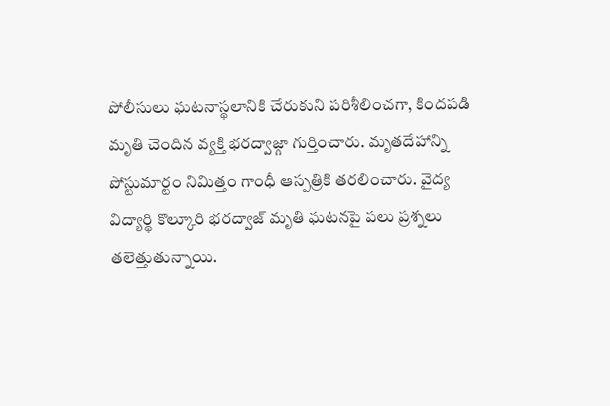పోలీసులు ఘటనాస్థలానికి చేరుకుని పరిశీలించగా, కిందపడి మృతి చెందిన వ్యక్తి భరద్వాజ్గా గుర్తించారు. మృతదేహాన్ని పోస్టుమార్టం నిమిత్తం గాంధీ ఆస్పత్రికి తరలించారు. వైద్య విద్యార్థి కొల్కూరి భరద్వాజ్ మృతి ఘటనపై పలు ప్రశ్నలు తలెత్తుతున్నాయి.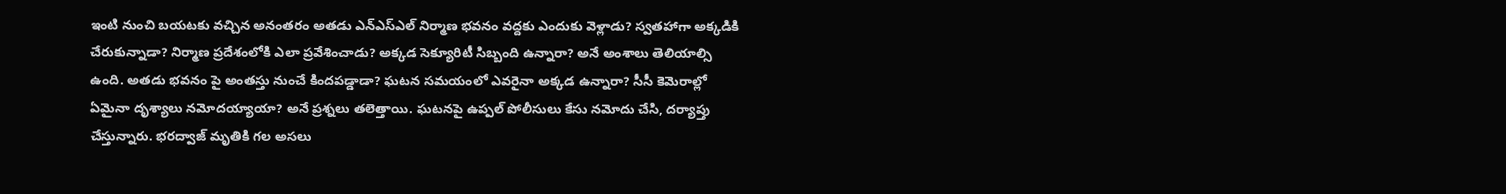ఇంటి నుంచి బయటకు వచ్చిన అనంతరం అతడు ఎన్ఎస్ఎల్ నిర్మాణ భవనం వద్దకు ఎందుకు వెళ్లాడు? స్వతహాగా అక్కడికి చేరుకున్నాడా? నిర్మాణ ప్రదేశంలోకి ఎలా ప్రవేశించాడు? అక్కడ సెక్యూరిటీ సిబ్బంది ఉన్నారా? అనే అంశాలు తెలియాల్సి ఉంది. అతడు భవనం పై అంతస్తు నుంచే కిందపడ్డాడా? ఘటన సమయంలో ఎవరైనా అక్కడ ఉన్నారా? సీసీ కెమెరాల్లో ఏమైనా దృశ్యాలు నమోదయ్యాయా? అనే ప్రశ్నలు తలెత్తాయి. ఘటనపై ఉప్పల్ పోలీసులు కేసు నమోదు చేసి, దర్యాప్తు చేస్తున్నారు. భరద్వాజ్ మృతికి గల అసలు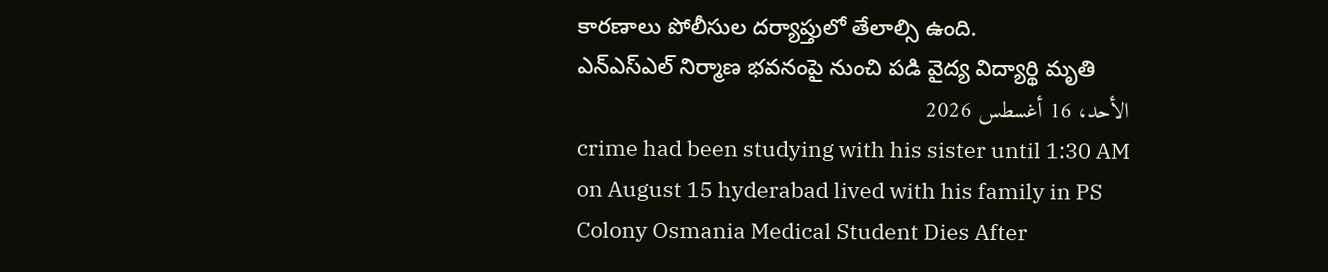కారణాలు పోలీసుల దర్యాప్తులో తేలాల్సి ఉంది.
ఎన్ఎస్ఎల్ నిర్మాణ భవనంపై నుంచి పడి వైద్య విద్యార్థి మృతి
الأحد، 16 أغسطس 2026
crime had been studying with his sister until 1:30 AM on August 15 hyderabad lived with his family in PS Colony Osmania Medical Student Dies After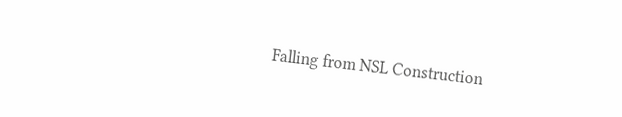Falling from NSL Construction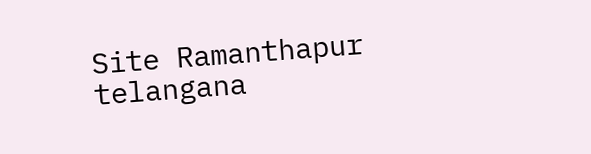Site Ramanthapur telangana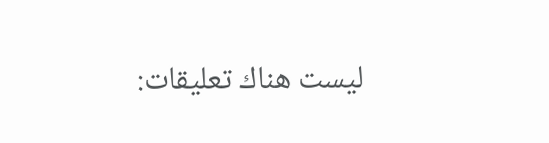ليست هناك تعليقات: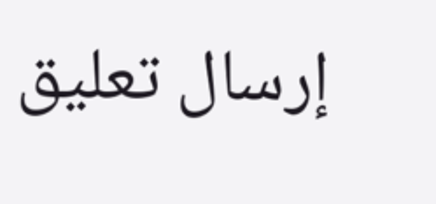إرسال تعليق